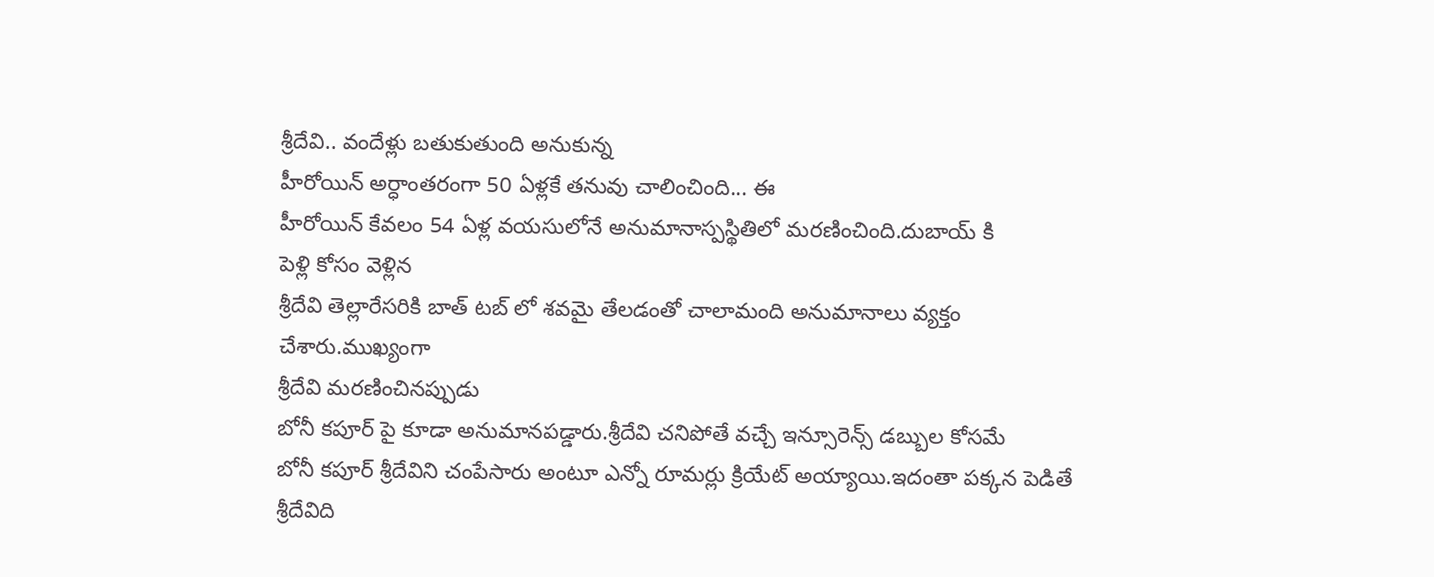శ్రీదేవి.. వందేళ్లు బతుకుతుంది అనుకున్న
హీరోయిన్ అర్ధాంతరంగా 50 ఏళ్లకే తనువు చాలించింది... ఈ
హీరోయిన్ కేవలం 54 ఏళ్ల వయసులోనే అనుమానాస్పస్థితిలో మరణించింది.దుబాయ్ కి
పెళ్లి కోసం వెళ్లిన
శ్రీదేవి తెల్లారేసరికి బాత్ టబ్ లో శవమై తేలడంతో చాలామంది అనుమానాలు వ్యక్తం చేశారు.ముఖ్యంగా
శ్రీదేవి మరణించినప్పుడు
బోనీ కపూర్ పై కూడా అనుమానపడ్డారు.శ్రీదేవి చనిపోతే వచ్చే ఇన్సూరెన్స్ డబ్బుల కోసమే
బోనీ కపూర్ శ్రీదేవిని చంపేసారు అంటూ ఎన్నో రూమర్లు క్రియేట్ అయ్యాయి.ఇదంతా పక్కన పెడితే శ్రీదేవిది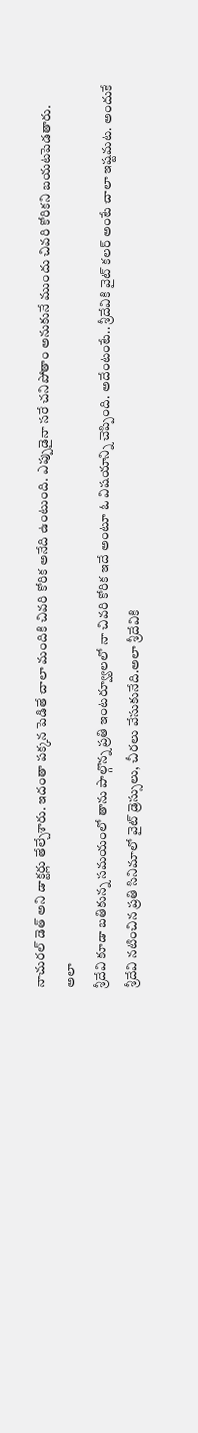నాచురల్ డెత్ అని డాక్టర్లు తేల్చేశారు. ఇదంతా పక్కన పెడితే చాలా మందికి చివరి కోరిక అనేది ఉంటుంది. ఎప్పుడైనా సరే చనిపోతాం అనుకునే ముందు చివరి కోరికని బయటపెడతారు.
అలా
శ్రీదేవి కూడా బతికున్న సమయంలో తాను పాల్గొన్న ప్రతి ఇంటర్వ్యూలలో నా చివరి కోరిక ఇదే అంటూ ఓ విషయాన్ని చెప్పింది. అదేంటంటే.. శ్రీదేవికి వైట్ కలర్ అంటే చాలా ఇష్టమట. అందుకే
శ్రీదేవి నటించిన ప్రతి సినిమాలో వైట్ డ్రెస్సులు, చీరలు వేసుకునేది.అలా శ్రీదేవికి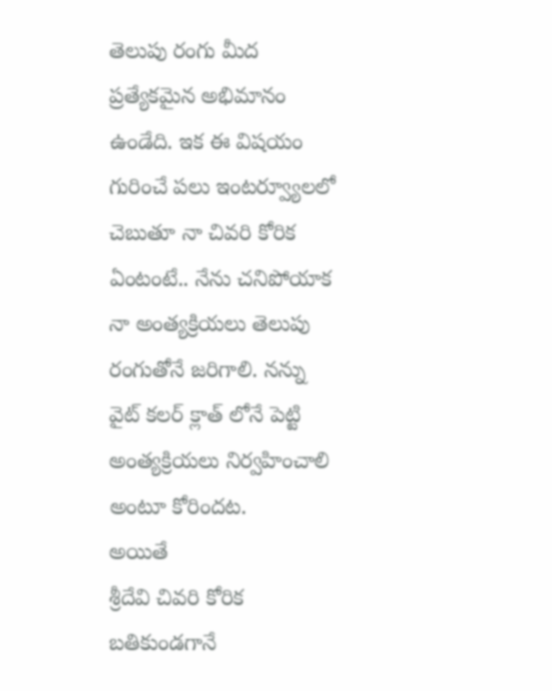తెలుపు రంగు మీద ప్రత్యేకమైన అభిమానం ఉండేది. ఇక ఈ విషయం గురించే పలు ఇంటర్వ్యూలలో చెబుతూ నా చివరి కోరిక ఏంటంటే.. నేను చనిపోయాక నా అంత్యక్రియలు తెలుపు రంగుతోనే జరిగాలి. నన్ను వైట్ కలర్ క్లాత్ లోనే పెట్టి అంత్యక్రియలు నిర్వహించాలి అంటూ కోరిందట.
అయితే
శ్రీదేవి చివరి కోరిక బతికుండగానే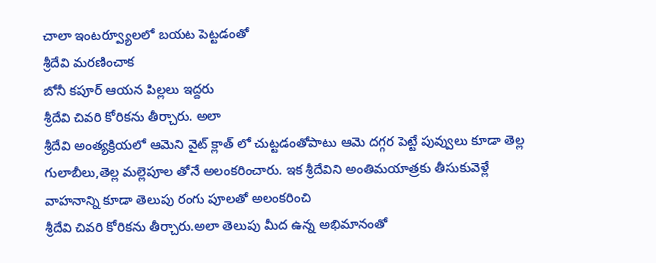చాలా ఇంటర్వ్యూలలో బయట పెట్టడంతో
శ్రీదేవి మరణించాక
బోనీ కపూర్ ఆయన పిల్లలు ఇద్దరు
శ్రీదేవి చివరి కోరికను తీర్చారు. అలా
శ్రీదేవి అంత్యక్రియలో ఆమెని వైట్ క్లాత్ లో చుట్టడంతోపాటు ఆమె దగ్గర పెట్టే పువ్వులు కూడా తెల్ల గులాబీలు,తెల్ల మల్లెపూల తోనే అలంకరించారు. ఇక శ్రీదేవిని అంతిమయాత్రకు తీసుకువెళ్లే వాహనాన్ని కూడా తెలుపు రంగు పూలతో అలంకరించి
శ్రీదేవి చివరి కోరికను తీర్చారు.అలా తెలుపు మీద ఉన్న అభిమానంతో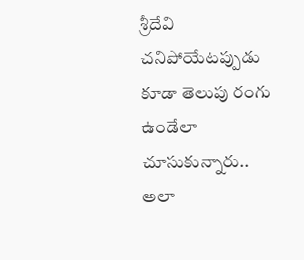శ్రీదేవి చనిపోయేటప్పుడు కూడా తెలుపు రంగు ఉండేలా చూసుకున్నారు.. అలా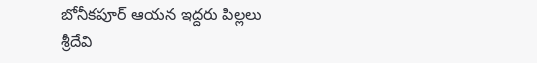బోనీకపూర్ ఆయన ఇద్దరు పిల్లలు
శ్రీదేవి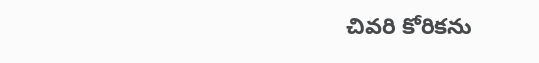చివరి కోరికను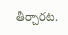తీర్చారట.